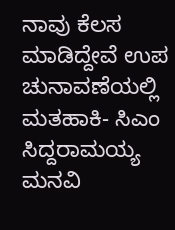ನಾವು ಕೆಲಸ ಮಾಡಿದ್ದೇವೆ ಉಪ ಚುನಾವಣೆಯಲ್ಲಿ ಮತಹಾಕಿ- ಸಿಎಂ ಸಿದ್ದರಾಮಯ್ಯ ಮನವಿ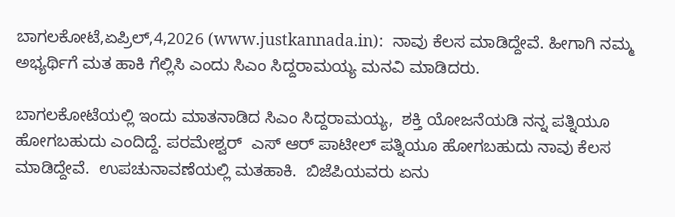ಬಾಗಲಕೋಟೆ,ಏಪ್ರಿಲ್,4,2026 (www.justkannada.in):  ನಾವು ಕೆಲಸ ಮಾಡಿದ್ದೇವೆ. ಹೀಗಾಗಿ ನಮ್ಮ ಅಭ್ಯರ್ಥಿಗೆ ಮತ ಹಾಕಿ ಗೆಲ್ಲಿಸಿ ಎಂದು ಸಿಎಂ ಸಿದ್ದರಾಮಯ್ಯ ಮನವಿ ಮಾಡಿದರು.

ಬಾಗಲಕೋಟೆಯಲ್ಲಿ ಇಂದು ಮಾತನಾಡಿದ ಸಿಎಂ ಸಿದ್ದರಾಮಯ್ಯ,  ಶಕ್ತಿ ಯೋಜನೆಯಡಿ ನನ್ನ ಪತ್ನಿಯೂ ಹೋಗಬಹುದು ಎಂದಿದ್ದೆ. ಪರಮೇಶ್ವರ್  ಎಸ್ ಆರ್ ಪಾಟೀಲ್ ಪತ್ನಿಯೂ ಹೋಗಬಹುದು ನಾವು ಕೆಲಸ ಮಾಡಿದ್ದೇವೆ.  ಉಪಚುನಾವಣೆಯಲ್ಲಿ ಮತಹಾಕಿ.  ಬಿಜೆಪಿಯವರು ಏನು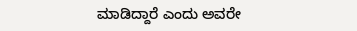ಮಾಡಿದ್ದಾರೆ ಎಂದು ಅವರೇ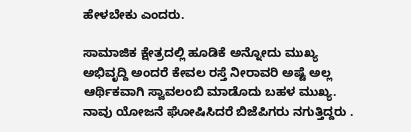ಹೇಳಬೇಕು ಎಂದರು.

ಸಾಮಾಜಿಕ ಕ್ಷೇತ್ರದಲ್ಲಿ ಹೂಡಿಕೆ ಅನ್ನೋದು ಮುಖ್ಯ ಅಭಿವೃದ್ದಿ ಅಂದರೆ ಕೇವಲ ರಸ್ತೆ ನೀರಾವರಿ ಅಷ್ಟೆ ಅಲ್ಲ ಆರ್ಥಿಕವಾಗಿ ಸ್ವಾವಲಂಬಿ ಮಾಡೊದು ಬಹಳ ಮುಖ್ಯ.  ನಾವು ಯೋಜನೆ ಘೋಷಿಸಿದರೆ ಬಿಜೆಪಿಗರು ನಗುತ್ತಿದ್ದರು .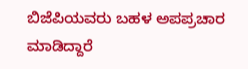ಬಿಜೆಪಿಯವರು ಬಹಳ ಅಪಪ್ರಚಾರ ಮಾಡಿದ್ದಾರೆ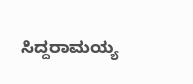ಸಿದ್ದರಾಮಯ್ಯ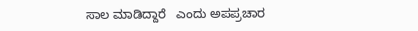ಸಾಲ ಮಾಡಿದ್ದಾರೆ   ಎಂದು ಅಪಪ್ರಚಾರ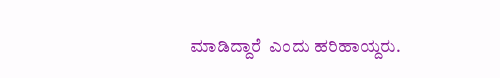ಮಾಡಿದ್ದಾರೆ  ಎಂದು ಹರಿಹಾಯ್ದರು.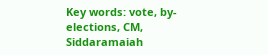Key words: vote, by-elections, CM, Siddaramaiah